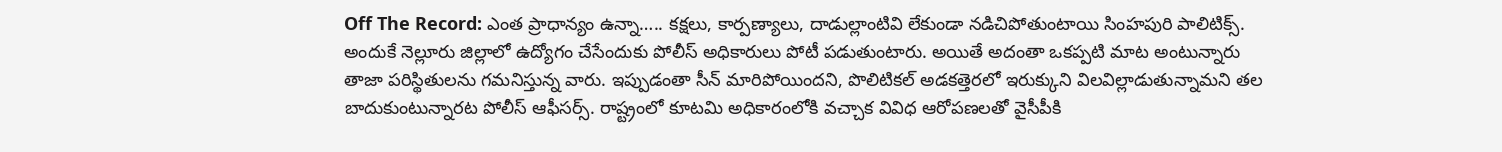Off The Record: ఎంత ప్రాధాన్యం ఉన్నా….. కక్షలు, కార్పణ్యాలు, దాడుల్లాంటివి లేకుండా నడిచిపోతుంటాయి సింహపురి పాలిటిక్స్. అందుకే నెల్లూరు జిల్లాలో ఉద్యోగం చేసేందుకు పోలీస్ అధికారులు పోటీ పడుతుంటారు. అయితే అదంతా ఒకప్పటి మాట అంటున్నారు తాజా పరిస్థితులను గమనిస్తున్న వారు. ఇప్పుడంతా సీన్ మారిపోయిందని, పొలిటికల్ అడకత్తెరలో ఇరుక్కుని విలవిల్లాడుతున్నామని తల బాదుకుంటున్నారట పోలీస్ ఆఫీసర్స్. రాష్ట్రంలో కూటమి అధికారంలోకి వచ్చాక వివిధ ఆరోపణలతో వైసీపీకి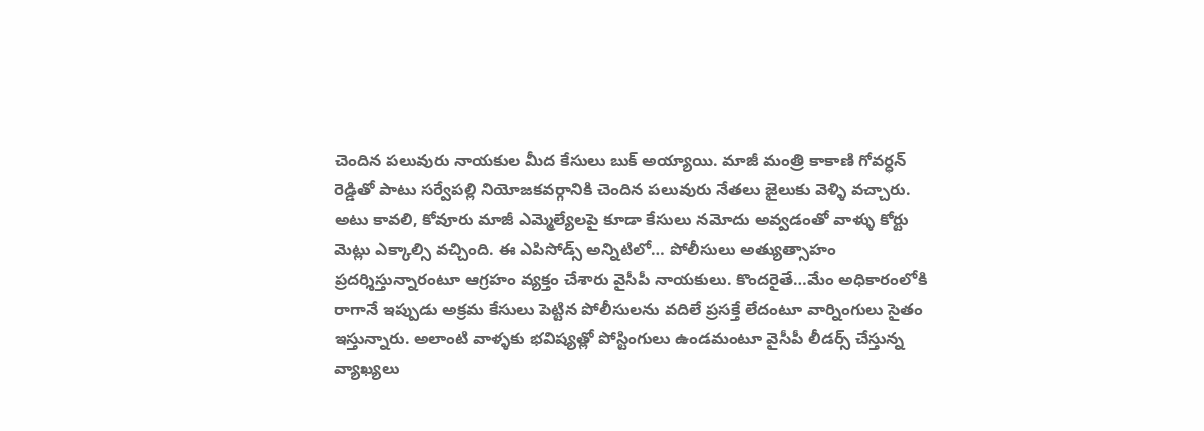చెందిన పలువురు నాయకుల మీద కేసులు బుక్ అయ్యాయి. మాజీ మంత్రి కాకాణి గోవర్ధన్ రెడ్డితో పాటు సర్వేపల్లి నియోజకవర్గానికి చెందిన పలువురు నేతలు జైలుకు వెళ్ళి వచ్చారు. అటు కావలి, కోవూరు మాజీ ఎమ్మెల్యేలపై కూడా కేసులు నమోదు అవ్వడంతో వాళ్ళు కోర్టు మెట్లు ఎక్కాల్సి వచ్చింది. ఈ ఎపిసోడ్స్ అన్నిటిలో… పోలీసులు అత్యుత్సాహం ప్రదర్శిస్తున్నారంటూ ఆగ్రహం వ్యక్తం చేశారు వైసీపీ నాయకులు. కొందరైతే…మేం అధికారంలోకి రాగానే ఇప్పుడు అక్రమ కేసులు పెట్టిన పోలీసులను వదిలే ప్రసక్తే లేదంటూ వార్నింగులు సైతం ఇస్తున్నారు. అలాంటి వాళ్ళకు భవిష్యత్లో పోస్టింగులు ఉండమంటూ వైసీపీ లీడర్స్ చేస్తున్న వ్యాఖ్యలు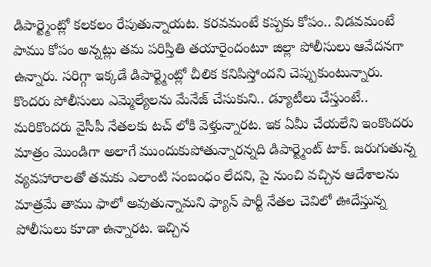డిపార్ట్మెంట్లో కలకలం రేపుతున్నాయట. కరవమంటే కప్పకు కోపం.. విడవమంటే పాము కోపం అన్నట్లు తమ పరిస్తితి తయారైందంటూ జిల్లా పోలీసులు ఆవేదనగా ఉన్నారు. సరిగ్గా ఇక్కడే డిపార్ట్మెంట్లో చీలిక కనిపిస్తోందని చెప్పుకుంటున్నారు.
కొందరు పోలీసులు ఎమ్మెల్యేలను మేనేజ్ చేసుకుని.. డ్యూటీలు చేస్తుంటే.. మరికొందరు వైసీపీ నేతలకు టచ్ లోకి వెళ్తున్నారట. ఇక ఏమీ చేయలేని ఇంకొందరు మాత్రం మొండిగా అలాగే ముందుకుపోతున్నారన్నది డిపార్ట్మెంట్ టాక్. జరుగుతున్న వ్యవహారాలతో తమకు ఎలాంటి సంబంధం లేదని, పై నుంచి వచ్చిన ఆదేశాలను మాత్రమే తాము ఫాలో అవుతున్నామని ఫ్యాన్ పార్టీ నేతల చెవిలో ఊదేస్తున్న పోలీసులు కూడా ఉన్నారట. ఇచ్చిన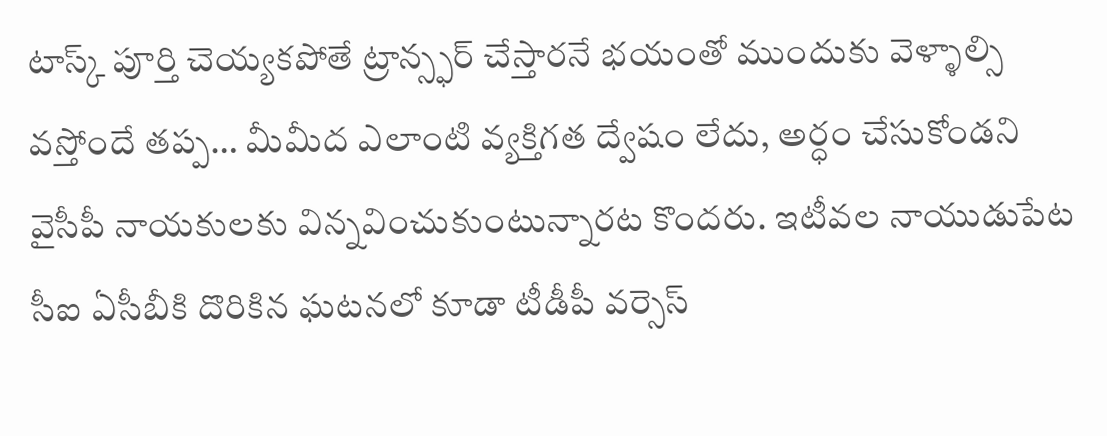టాస్క్ పూర్తి చెయ్యకపోతే ట్రాన్స్ఫర్ చేస్తారనే భయంతో ముందుకు వెళ్ళాల్సి వస్తోందే తప్ప… మీమీద ఎలాంటి వ్యక్తిగత ద్వేషం లేదు, అర్ధం చేసుకోండని వైసీపీ నాయకులకు విన్నవించుకుంటున్నారట కొందరు. ఇటీవల నాయుడుపేట సీఐ ఏసీబీకి దొరికిన ఘటనలో కూడా టీడీపీ వర్సెస్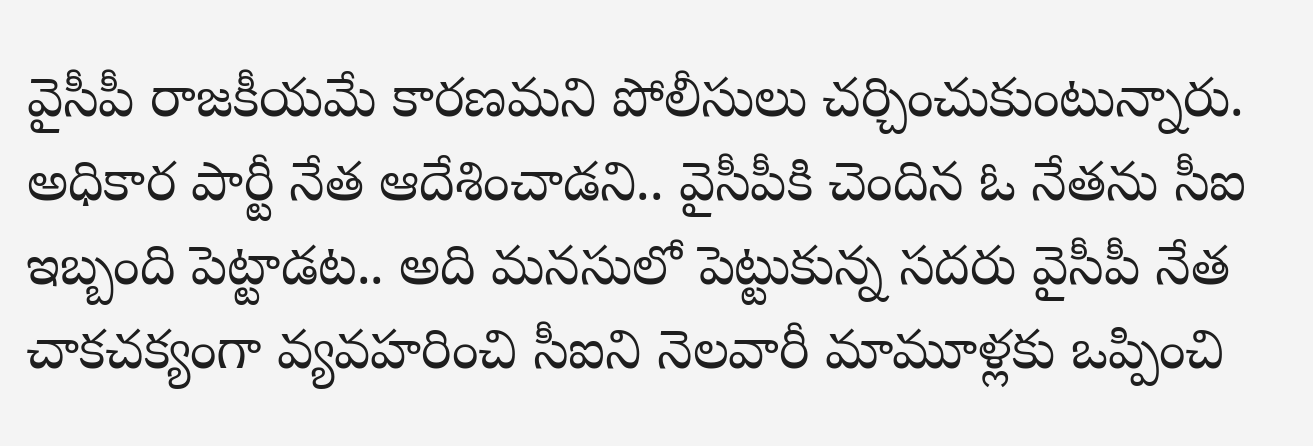వైసీపీ రాజకీయమే కారణమని పోలీసులు చర్చించుకుంటున్నారు. అధికార పార్టీ నేత ఆదేశించాడని.. వైసీపీకి చెందిన ఓ నేతను సీఐ ఇబ్బంది పెట్టాడట.. అది మనసులో పెట్టుకున్న సదరు వైసీపీ నేత చాకచక్యంగా వ్యవహరించి సీఐని నెలవారీ మామూళ్లకు ఒప్పించి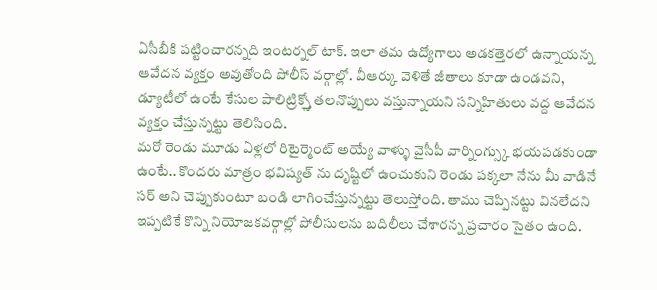ఏసీబీకి పట్టించారన్నది ఇంటర్నల్ టాక్. ఇలా తమ ఉద్యోగాలు అడకత్తెరలో ఉన్నాయన్న ఆవేదన వ్యక్తం అవుతోంది పోలీస్ వర్గాల్లో. వీఆర్కు వెళితే జీతాలు కూడా ఉండవని, డ్యూటీలో ఉంటే కేసుల పాలిట్రిక్స్తో తలనొప్పులు వస్తున్నాయని సన్నిహితులు వద్ద ఆవేదన వ్యక్తం చేస్తున్నట్టు తెలిసింది.
మరో రెండు మూడు ఏళ్లలో రిటైర్మెంట్ అయ్యే వాళ్ళు వైసీపీ వార్నింగ్స్కు భయపడకుండా ఉంటే.. కొందరు మాత్రం భవిష్యత్ ను దృష్టిలో ఉంచుకుని రెండు పక్కలా నేను మీ వాడినే సర్ అని చెప్పుకుంటూ బండి లాగించేస్తున్నట్టు తెలుస్తోంది. తాము చెప్పినట్టు వినలేదని ఇప్పటికే కొన్ని నియోజకవర్గాల్లో పోలీసులను బదిలీలు చేశారన్న ప్రచారం సైతం ఉంది.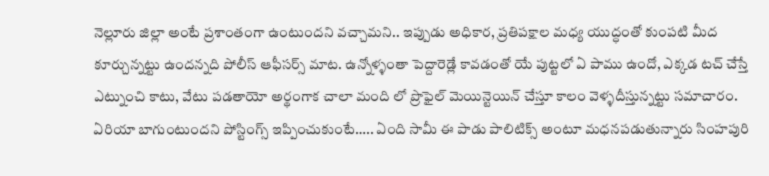నెల్లూరు జిల్లా అంటే ప్రశాంతంగా ఉంటుందని వచ్చామని.. ఇప్పుడు అధికార, ప్రతిపక్షాల మధ్య యుద్ధంతో కుంపటి మీద కూర్చున్నట్టు ఉందన్నది పోలీస్ ఆఫీసర్స్ మాట. ఉన్నోళ్ళంతా పెద్దారెడ్లే కావడంతో యే పుట్టలో ఏ పాము ఉందో, ఎక్కడ టచ్ చేస్తే ఎట్నుంచి కాటు, వేటు పడతాయో అర్థంగాక చాలా మంది లో ప్రొఫైల్ మెయిన్టెయిన్ చేస్తూ కాలం వెళ్ళదీస్తున్నట్టు సమాచారం. ఏరియా బాగుంటుందని పోస్టింగ్స్ ఇప్పించుకుంటే….. ఏంది సామీ ఈ పాడు పాలిటిక్స్ అంటూ మధనపడుతున్నారు సింహపురి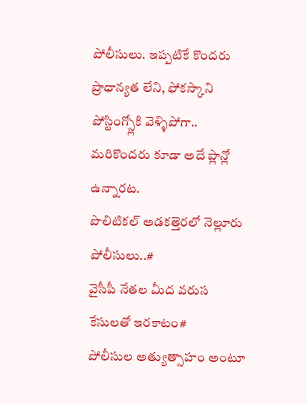పోలీసులు. ఇప్పటికే కొందరు ప్రాధాన్యత లేని, ఫోకస్కాని పోస్టింగ్స్లోకి వెళ్ళిపోగా.. మరికొందరు కూడా అదే ప్లాన్లో ఉన్నారట.
పొలిటికల్ అడకత్తెరలో నెల్లూరు పోలీసులు..#
వైసీపీ నేతల మీద వరుస కేసులతో ఇరకాటం#
పోలీసుల అత్యుత్సాహం అంటూ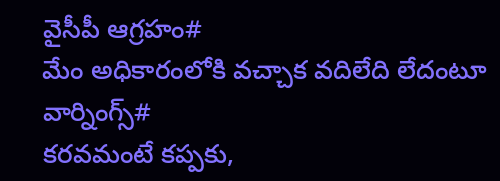వైసీపీ ఆగ్రహం#
మేం అధికారంలోకి వచ్చాక వదిలేది లేదంటూ వార్నింగ్స్#
కరవమంటే కప్పకు,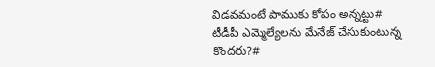విడవమంటే పాముకు కోపం అన్నట్టు#
టీడీపీ ఎమ్మెల్యేలను మేనేజ్ చేసుకుంటున్న కొందరు?#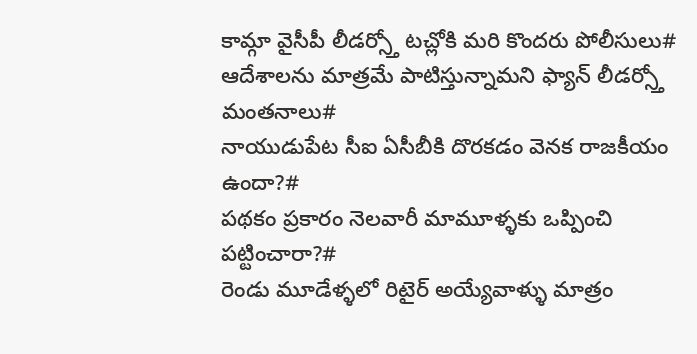కామ్గా వైసీపీ లీడర్స్తో టచ్లోకి మరి కొందరు పోలీసులు#
ఆదేశాలను మాత్రమే పాటిస్తున్నామని ఫ్యాన్ లీడర్స్తో మంతనాలు#
నాయుడుపేట సీఐ ఏసీబీకి దొరకడం వెనక రాజకీయం ఉందా?#
పథకం ప్రకారం నెలవారీ మామూళ్ళకు ఒప్పించి పట్టించారా?#
రెండు మూడేళ్ళలో రిటైర్ అయ్యేవాళ్ళు మాత్రం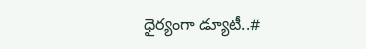ధైర్యంగా డ్యూటీ..#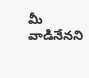మీ వాడినేనని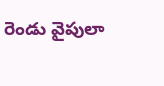రెండు వైపులా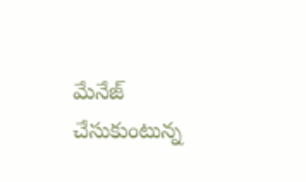మేనేజ్ చేసుకుంటున్న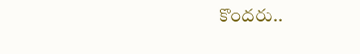కొందరు..